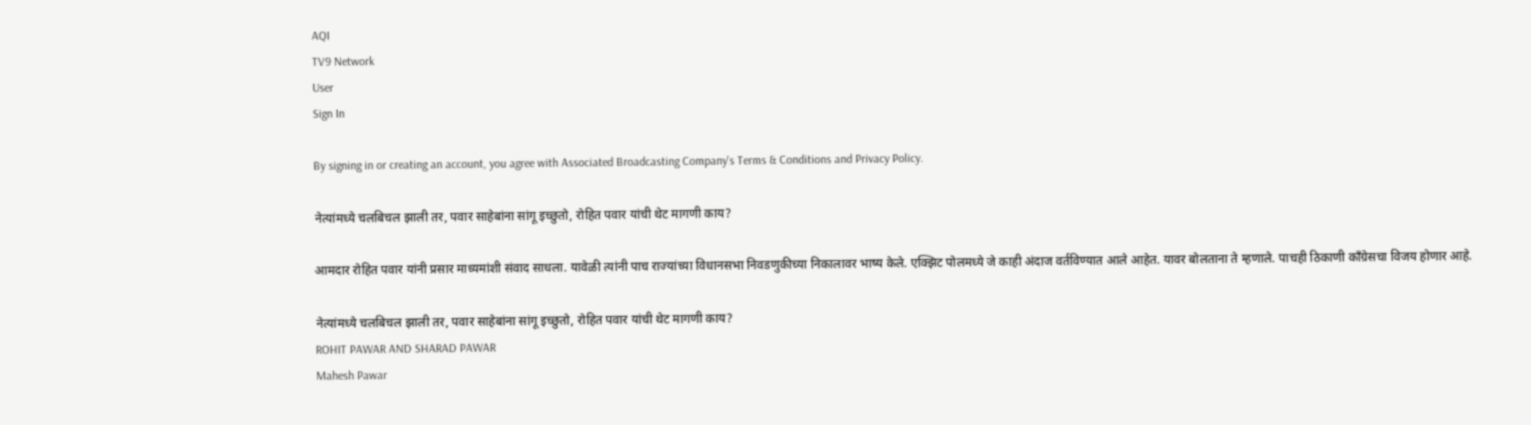AQI
TV9 Network
User
Sign In

By signing in or creating an account, you agree with Associated Broadcasting Company's Terms & Conditions and Privacy Policy.

नेत्यांमध्ये चलबिचल झाली तर, पवार साहेबांना सांगू इच्छुतो, रोहित पवार यांची थेट मागणी काय?

आमदार रोहित पवार यांनी प्रसार माध्यमांशी संवाद साधला. यावेळी त्यांनी पाच राज्यांच्या विधानसभा निवडणुकीच्या निकालावर भाष्य केले. एक्झिट पोलमध्ये जे काही अंदाज वर्तविण्यात आले आहेत. यावर बोलताना ते म्हणाले. पाचही ठिकाणी काँग्रेसचा विजय होणार आहे.

नेत्यांमध्ये चलबिचल झाली तर, पवार साहेबांना सांगू इच्छुतो, रोहित पवार यांची थेट मागणी काय?
ROHIT PAWAR AND SHARAD PAWAR
Mahesh Pawar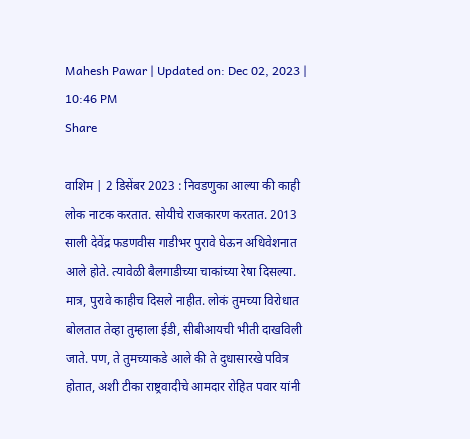Mahesh Pawar | Updated on: Dec 02, 2023 | 10:46 PM
Share

वाशिम | 2 डिसेंबर 2023 : निवडणुका आल्या की काही लोक नाटक करतात. सोयीचे राजकारण करतात. 2013 साली देवेंद्र फडणवीस गाडीभर पुरावे घेऊन अधिवेशनात आले होते. त्यावेळी बैलगाडीच्या चाकांच्या रेषा दिसल्या. मात्र, पुरावे काहीच दिसले नाहीत. लोकं तुमच्या विरोधात बोलतात तेव्हा तुम्हाला ईडी, सीबीआयची भीती दाखविली जाते. पण, ते तुमच्याकडे आले की ते दुधासारखे पवित्र होतात, अशी टीका राष्ट्रवादीचे आमदार रोहित पवार यांनी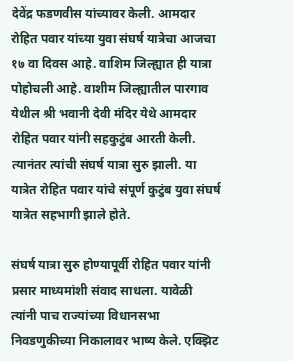देवेंद्र फडणवीस यांच्यावर केली. आमदार रोहित पवार यांच्या युवा संघर्ष यात्रेचा आजचा १७ वा दिवस आहे. वाशिम जिल्ह्यात ही यात्रा पोहोचली आहे. वाशीम जिल्ह्यातील पारगाव येथील श्री भवानी देवी मंदिर येथे आमदार रोहित पवार यांनी सहकुटुंब आरती केली. त्यानंतर त्यांची संघर्ष यात्रा सुरु झाली. या यात्रेत रोहित पवार यांचे संपूर्ण कुटुंब युवा संघर्ष यात्रेत सहभागी झाले होते.

संघर्ष यात्रा सुरु होण्यापूर्वी रोहित पवार यांनी प्रसार माध्यमांशी संवाद साधला. यावेळी त्यांनी पाच राज्यांच्या विधानसभा निवडणुकीच्या निकालावर भाष्य केले. एक्झिट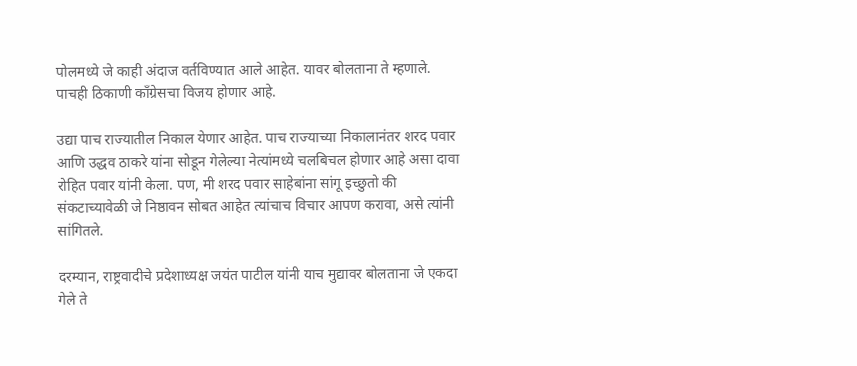पोलमध्ये जे काही अंदाज वर्तविण्यात आले आहेत. यावर बोलताना ते म्हणाले. पाचही ठिकाणी काँग्रेसचा विजय होणार आहे.

उद्या पाच राज्यातील निकाल येणार आहेत. पाच राज्याच्या निकालानंतर शरद पवार आणि उद्धव ठाकरे यांना सोडून गेलेल्या नेत्यांमध्ये चलबिचल होणार आहे असा दावा रोहित पवार यांनी केला. पण, मी शरद पवार साहेबांना सांगू इच्छुतो की संकटाच्यावेळी जे निष्ठावन सोबत आहेत त्यांचाच विचार आपण करावा, असे त्यांनी सांगितले.

दरम्यान, राष्ट्रवादीचे प्रदेशाध्यक्ष जयंत पाटील यांनी याच मुद्यावर बोलताना जे एकदा गेले ते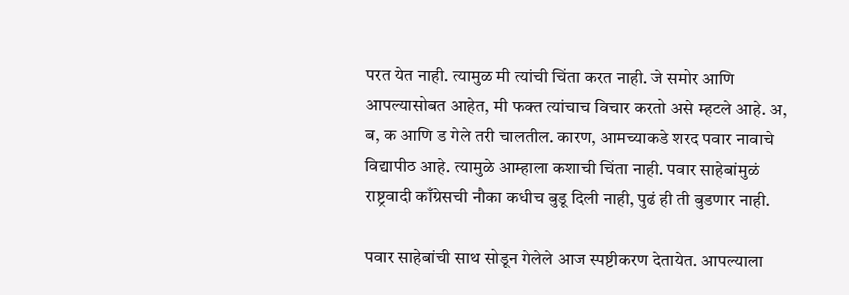परत येत नाही. त्यामुळ मी त्यांची चिंता करत नाही. जे समोर आणि आपल्यासोबत आहेत, मी फक्त त्यांचाच विचार करतो असे म्हटले आहे. अ, ब, क आणि ड गेले तरी चालतील. कारण, आमच्याकडे शरद पवार नावाचे विद्यापीठ आहे. त्यामुळे आम्हाला कशाची चिंता नाही. पवार साहेबांमुळं राष्ट्रवादी काँग्रेसची नौका कधीच बुडू दिली नाही, पुढं ही ती बुडणार नाही.

पवार साहेबांची साथ सोडून गेलेले आज स्पष्टीकरण देतायेत. आपल्याला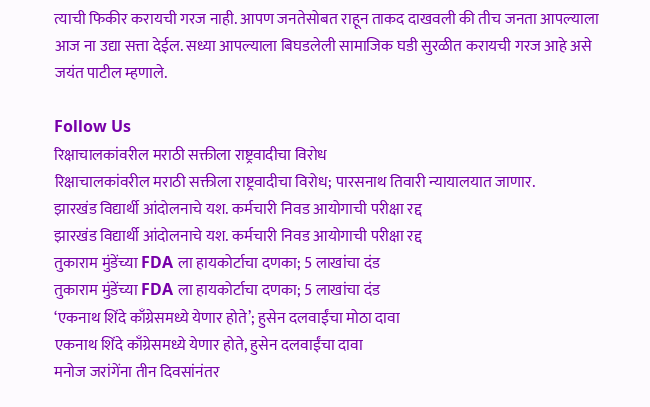त्याची फिकीर करायची गरज नाही. आपण जनतेसोबत राहून ताकद दाखवली की तीच जनता आपल्याला आज ना उद्या सत्ता देईल. सध्या आपल्याला बिघडलेली सामाजिक घडी सुरळीत करायची गरज आहे असे जयंत पाटील म्हणाले.

Follow Us
रिक्षाचालकांवरील मराठी सक्तीला राष्ट्रवादीचा विरोध
रिक्षाचालकांवरील मराठी सक्तीला राष्ट्रवादीचा विरोध; पारसनाथ तिवारी न्यायालयात जाणार.
झारखंड विद्यार्थी आंदोलनाचे यश. कर्मचारी निवड आयोगाची परीक्षा रद्द
झारखंड विद्यार्थी आंदोलनाचे यश. कर्मचारी निवड आयोगाची परीक्षा रद्द
तुकाराम मुंडेंच्या FDA ला हायकोर्टाचा दणका; 5 लाखांचा दंड
तुकाराम मुंडेंच्या FDA ला हायकोर्टाचा दणका; 5 लाखांचा दंड
‘एकनाथ शिंदे काँग्रेसमध्ये येणार होते’; हुसेन दलवाईंचा मोठा दावा
एकनाथ शिंदे काँग्रेसमध्ये येणार होते, हुसेन दलवाईंचा दावा
मनोज जरांगेंना तीन दिवसांनंतर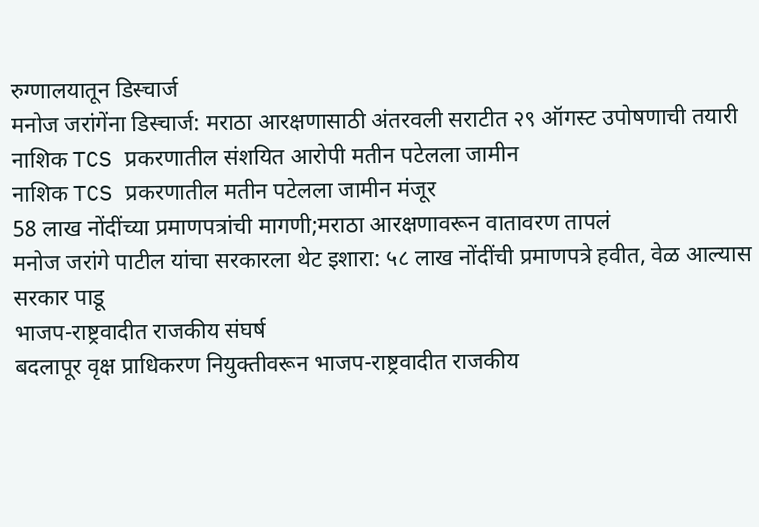रुग्णालयातून डिस्चार्ज
मनोज जरांगेंना डिस्चार्ज: मराठा आरक्षणासाठी अंतरवली सराटीत २९ ऑगस्ट उपोषणाची तयारी
नाशिक TCS प्रकरणातील संशयित आरोपी मतीन पटेलला जामीन
नाशिक TCS प्रकरणातील मतीन पटेलला जामीन मंजूर
58 लाख नोंदींच्या प्रमाणपत्रांची मागणी;मराठा आरक्षणावरून वातावरण तापलं
मनोज जरांगे पाटील यांचा सरकारला थेट इशारा: ५८ लाख नोंदींची प्रमाणपत्रे हवीत, वेळ आल्यास सरकार पाडू
भाजप-राष्ट्रवादीत राजकीय संघर्ष
बदलापूर वृक्ष प्राधिकरण नियुक्तीवरून भाजप-राष्ट्रवादीत राजकीय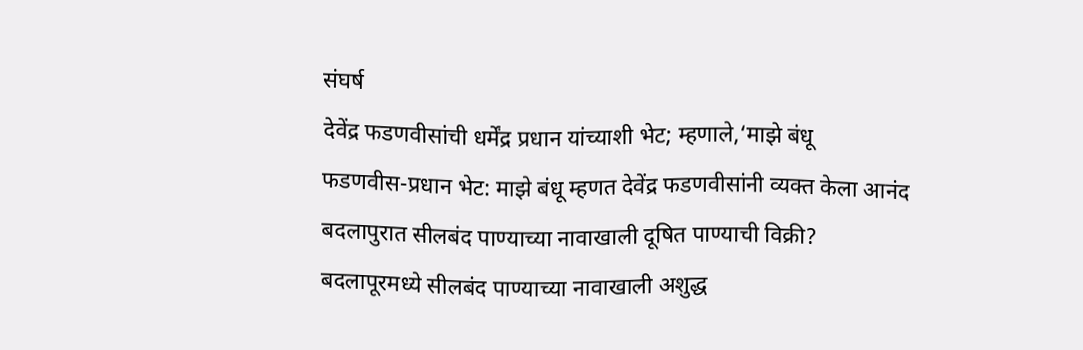संघर्ष
देवेंद्र फडणवीसांची धर्मेंद्र प्रधान यांच्याशी भेट; म्हणाले,‘माझे बंधू
फडणवीस-प्रधान भेट: माझे बंधू म्हणत देवेंद्र फडणवीसांनी व्यक्त केला आनंद
बदलापुरात सीलबंद पाण्याच्या नावाखाली दूषित पाण्याची विक्री?
बदलापूरमध्ये सीलबंद पाण्याच्या नावाखाली अशुद्ध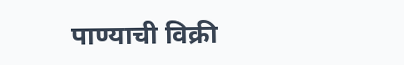पाण्याची विक्री